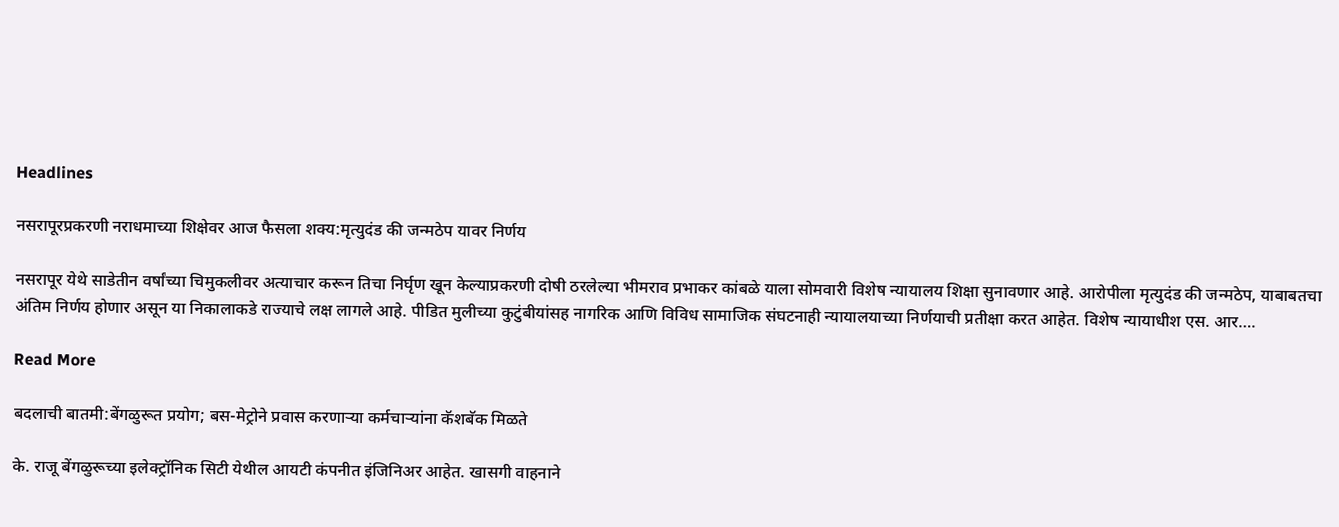Headlines

नसरापूरप्रकरणी नराधमाच्या शिक्षेवर आज फैसला शक्य:मृत्युदंड की जन्मठेप यावर निर्णय

नसरापूर येथे साडेतीन वर्षांच्या चिमुकलीवर अत्याचार करून तिचा निर्घृण खून केल्याप्रकरणी दोषी ठरलेल्या भीमराव प्रभाकर कांबळे याला सोमवारी विशेष न्यायालय शिक्षा सुनावणार आहे. आरोपीला मृत्युदंड की जन्मठेप, याबाबतचा अंतिम निर्णय होणार असून या निकालाकडे राज्याचे लक्ष लागले आहे. पीडित मुलीच्या कुटुंबीयांसह नागरिक आणि विविध सामाजिक संघटनाही न्यायालयाच्या निर्णयाची प्रतीक्षा करत आहेत. विशेष न्यायाधीश एस. आर….

Read More

बदलाची बातमी:बेंगळुरूत प्रयोग; बस-मेट्रोने प्रवास करणाऱ्या कर्मचाऱ्यांना कॅशबॅक मिळते

के. राजू बेंगळुरूच्या इलेक्ट्रॉनिक सिटी येथील आयटी कंपनीत इंजिनिअर आहेत. खासगी वाहनाने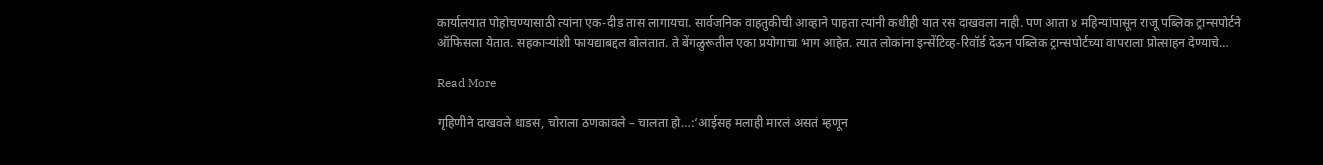कार्यालयात पोहोचण्यासाठी त्यांना एक-दीड तास लागायचा. सार्वजनिक वाहतुकीची आव्हाने पाहता त्यांनी कधीही यात रस दाखवला नाही. पण आता ४ महिन्यांपासून राजू पब्लिक ट्रान्सपोर्टने ऑफिसला येतात. सहकाऱ्यांशी फायद्याबद्दल बोलतात. ते बेंगळुरूतील एका प्रयोगाचा भाग आहेत. त्यात लोकांना इन्सेंटिव्ह-रिवॉर्ड देऊन पब्लिक ट्रान्सपोर्टच्या वापराला प्रोत्साहन देण्याचे…

Read More

गृहिणीने दाखवले धाडस, चोराला ठणकावले – चालता हो…:‘आईसह मलाही मारलं असतं म्हणून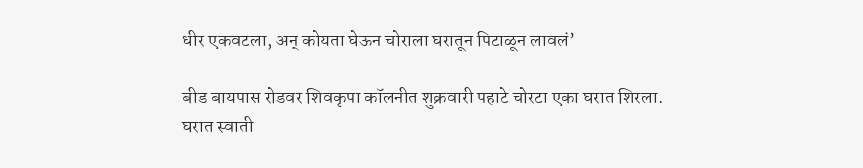धीर एकवटला, अन् कोयता घेऊन चोराला घरातून पिटाळून लावलं’

बीड बायपास रोडवर शिवकृपा कॉलनीत शुक्रवारी पहाटे चोरटा एका घरात शिरला. घरात स्वाती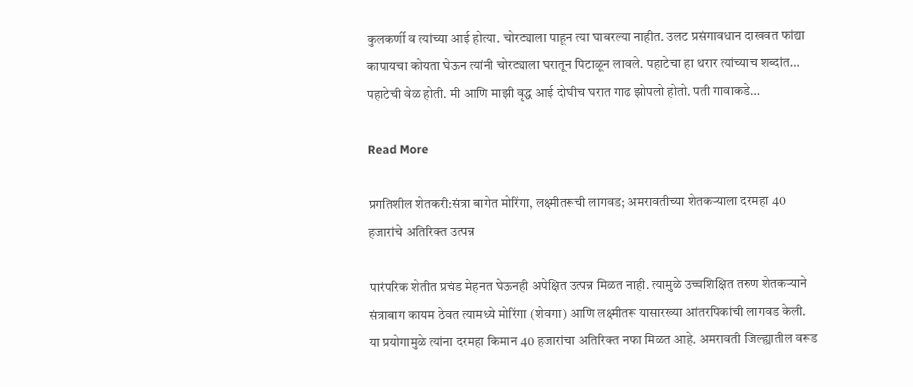कुलकर्णी व त्यांच्या आई होत्या. चोरट्याला पाहून त्या घाबरल्या नाहीत. उलट प्रसंगावधान दाखवत फांद्या कापायचा कोयता घेऊन त्यांनी चोरट्याला घरातून पिटाळून लावले. पहाटेचा हा थरार त्यांच्याच शब्दांत… पहाटेची वेळ होती. मी आणि माझी वृद्ध आई दोघीच घरात गाढ झोपलो होतो. पती गावाकडे…

Read More

प्रगतिशील शेतकरी:संत्रा बागेत मोरिंगा, लक्ष्मीतरूची लागवड; अमरावतीच्या शेतकऱ्याला दरमहा 40 हजारांचे अतिरिक्त उत्पन्न

पारंपरिक शेतीत प्रचंड मेहनत घेऊनही अपेक्षित उत्पन्न मिळत नाही. त्यामुळे उच्चशिक्षित तरुण शेतकऱ्याने संत्राबाग कायम ठेवत त्यामध्ये मोरिंगा (शेवगा) आणि लक्ष्मीतरू यासारख्या आंतरपिकांची लागवड केली. या प्रयोगामुळे त्यांना दरमहा किमान 40 हजारांचा अतिरिक्त नफा मिळत आहे. अमरावती जिल्ह्यातील वरूड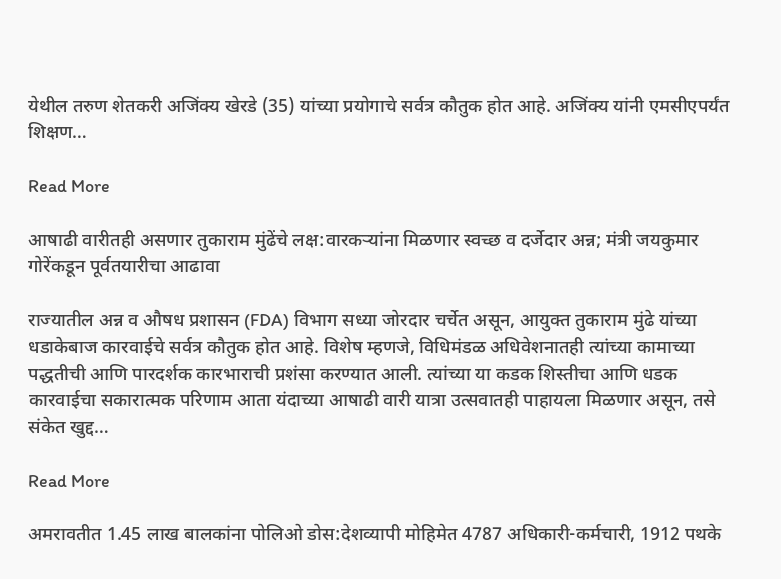येथील तरुण शेतकरी अजिंक्य खेरडे (35) यांच्या प्रयोगाचे सर्वत्र कौतुक होत आहे. अजिंक्य यांनी एमसीएपर्यंत शिक्षण…

Read More

आषाढी वारीतही असणार तुकाराम मुंढेंचे लक्ष:वारकऱ्यांना मिळणार स्वच्छ व दर्जेदार अन्न; मंत्री जयकुमार गोरेंकडून पूर्वतयारीचा आढावा

राज्यातील अन्न व औषध प्रशासन (FDA) विभाग सध्या जोरदार चर्चेत असून, आयुक्त तुकाराम मुंढे यांच्या धडाकेबाज कारवाईचे सर्वत्र कौतुक होत आहे. विशेष म्हणजे, विधिमंडळ अधिवेशनातही त्यांच्या कामाच्या पद्धतीची आणि पारदर्शक कारभाराची प्रशंसा करण्यात आली. त्यांच्या या कडक शिस्तीचा आणि धडक कारवाईचा सकारात्मक परिणाम आता यंदाच्या आषाढी वारी यात्रा उत्सवातही पाहायला मिळणार असून, तसे संकेत खुद्द…

Read More

अमरावतीत 1.45 लाख बालकांना पोलिओ डोस:देशव्यापी मोहिमेत 4787 अधिकारी-कर्मचारी, 1912 पथके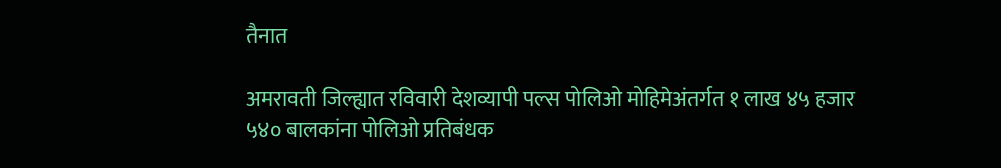तैनात

अमरावती जिल्ह्यात रविवारी देशव्यापी पल्स पोलिओ मोहिमेअंतर्गत १ लाख ४५ हजार ५४० बालकांना पोलिओ प्रतिबंधक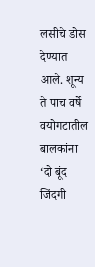लसीचे डोस देण्यात आले. शून्य ते पाच वर्षे वयोगटातील बालकांना ‘दो बूंद जिंदगी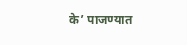के’ पाजण्यात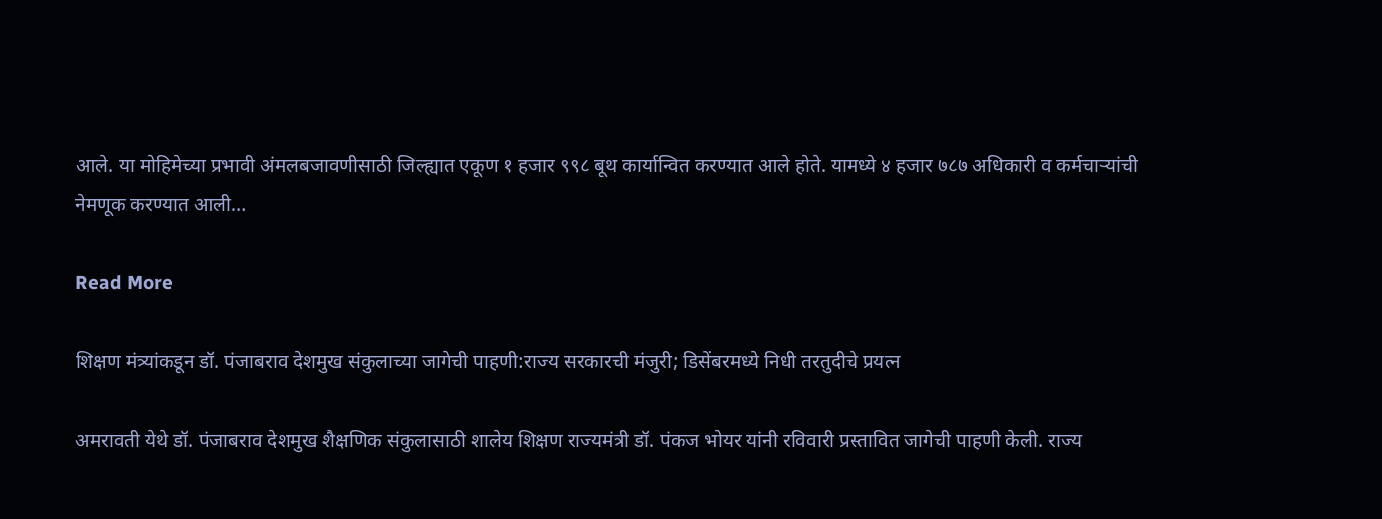आले. या मोहिमेच्या प्रभावी अंमलबजावणीसाठी जिल्ह्यात एकूण १ हजार ९९८ बूथ कार्यान्वित करण्यात आले होते. यामध्ये ४ हजार ७८७ अधिकारी व कर्मचाऱ्यांची नेमणूक करण्यात आली…

Read More

शिक्षण मंत्र्यांकडून डॉ. पंजाबराव देशमुख संकुलाच्या जागेची पाहणी:राज्य सरकारची मंजुरी; डिसेंबरमध्ये निधी तरतुदीचे प्रयत्न

अमरावती येथे डॉ. पंजाबराव देशमुख शैक्षणिक संकुलासाठी शालेय शिक्षण राज्यमंत्री डॉ. पंकज भोयर यांनी रविवारी प्रस्तावित जागेची पाहणी केली. राज्य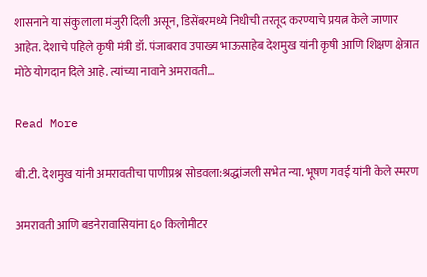शासनाने या संकुलाला मंजुरी दिली असून, डिसेंबरमध्ये निधीची तरतूद करण्याचे प्रयत्न केले जाणार आहेत. देशाचे पहिले कृषी मंत्री डॉ. पंजाबराव उपाख्य भाऊसाहेब देशमुख यांनी कृषी आणि शिक्षण क्षेत्रात मोठे योगदान दिले आहे. त्यांच्या नावाने अमरावती…

Read More

बी.टी. देशमुख यांनी अमरावतीचा पाणीप्रश्न सोडवला:श्रद्धांजली सभेत न्या. भूषण गवई यांनी केले स्मरण

अमरावती आणि बडनेरावासियांना ६० किलोमीटर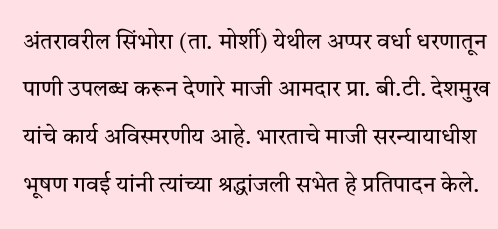अंतरावरील सिंभोरा (ता. मोर्शी) येथील अप्पर वर्धा धरणातून पाणी उपलब्ध करून देणारे माजी आमदार प्रा. बी.टी. देशमुख यांचे कार्य अविस्मरणीय आहे. भारताचे माजी सरन्यायाधीश भूषण गवई यांनी त्यांच्या श्रद्धांजली सभेत हे प्रतिपादन केले.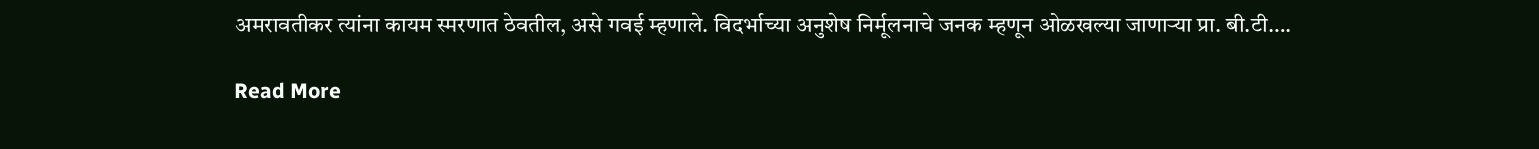अमरावतीकर त्यांना कायम स्मरणात ठेवतील, असे गवई म्हणाले. विदर्भाच्या अनुशेष निर्मूलनाचे जनक म्हणून ओळखल्या जाणाऱ्या प्रा. बी.टी….

Read More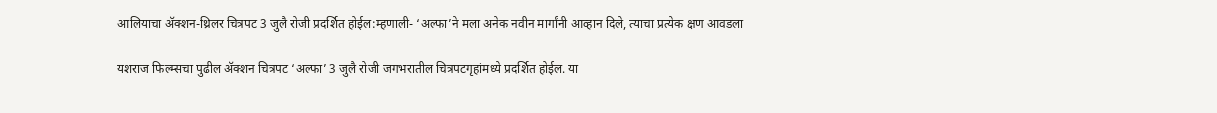आलियाचा ॲक्शन-थ्रिलर चित्रपट 3 जुलै रोजी प्रदर्शित होईल:म्हणाली- ‘अल्फा’ने मला अनेक नवीन मार्गांनी आव्हान दिले, त्याचा प्रत्येक क्षण आवडला

यशराज फिल्म्सचा पुढील ॲक्शन चित्रपट ‘अल्फा’ 3 जुलै रोजी जगभरातील चित्रपटगृहांमध्ये प्रदर्शित होईल. या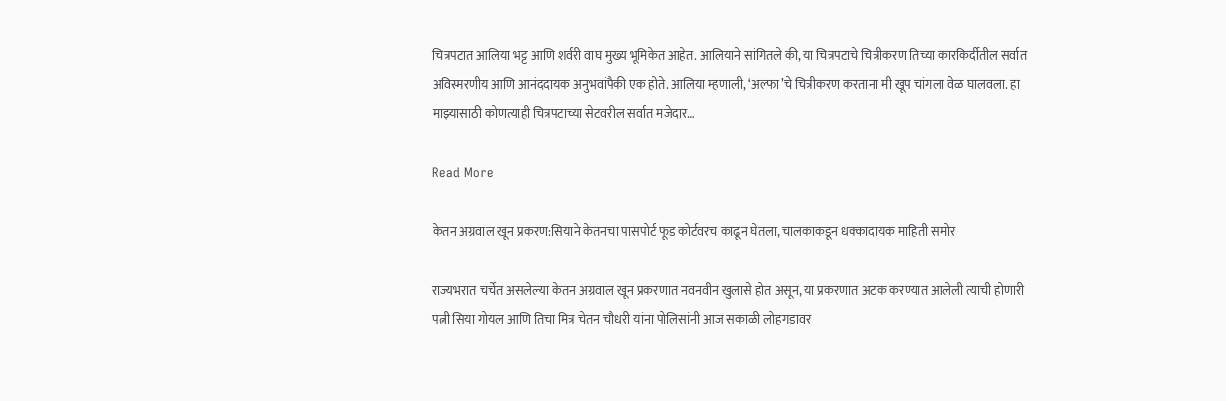चित्रपटात आलिया भट्ट आणि शर्वरी वाघ मुख्य भूमिकेत आहेत. आलियाने सांगितले की, या चित्रपटाचे चित्रीकरण तिच्या कारकिर्दीतील सर्वात अविस्मरणीय आणि आनंददायक अनुभवांपैकी एक होते. आलिया म्हणाली, ‘अल्फा’चे चित्रीकरण करताना मी खूप चांगला वेळ घालवला. हा माझ्यासाठी कोणत्याही चित्रपटाच्या सेटवरील सर्वात मजेदार…

Read More

केतन अग्रवाल खून प्रकरण:सियाने केतनचा पासपोर्ट फूड कोर्टवरच काढून घेतला, चालकाकडून धक्कादायक माहिती समोर

राज्यभरात चर्चेत असलेल्या केतन अग्रवाल खून प्रकरणात नवनवीन खुलासे होत असून, या प्रकरणात अटक करण्यात आलेली त्याची होणारी पत्नी सिया गोयल आणि तिचा मित्र चेतन चौधरी यांना पोलिसांनी आज सकाळी लोहगडावर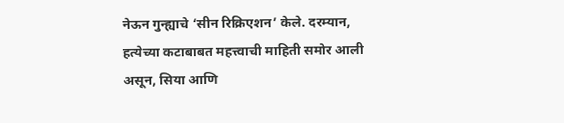नेऊन गुन्ह्याचे ‘सीन रिक्रिएशन’ केले. दरम्यान, हत्येच्या कटाबाबत महत्त्वाची माहिती समोर आली असून, सिया आणि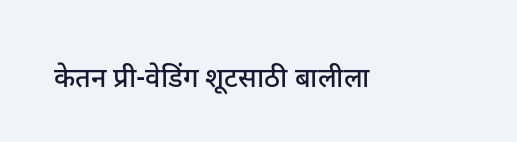केतन प्री-वेडिंग शूटसाठी बालीला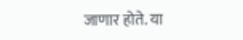जाणार होते. या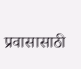प्रवासासाठी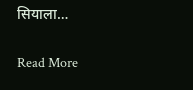सियाला…

Read More